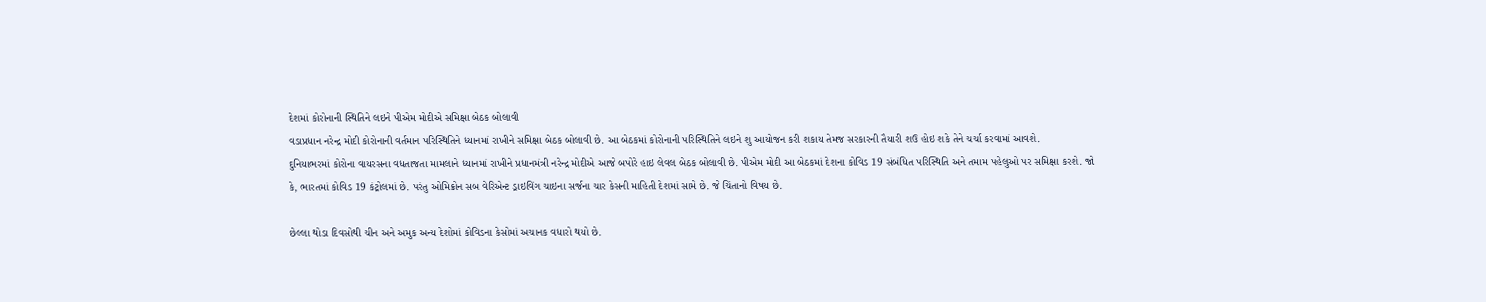દેશમાં કોરોનાની સ્થિતિને લઇને પીએમ મોદીએ સમિક્ષા બેઠક બોલાવી
વડાપ્રધાન નરેન્દ્ર મોદી કોરોનાની વર્તમાન પરિસ્થિતિને ધ્યાનમાં રાખીને સમિક્ષા બેઠક બોલાવી છે. આ બેઠકમાં કોરોનાની પરિસ્થિતિને લઇને શુ આયોજન કરી શકાય તેમજ સરકારની તૈયારી શઉ હોઇ શકે તેને ચર્ચા કરવામાં આવશે.
દુનિયાભરમાં કોરોના વાયરસના વધતાજતા મામલાને ધ્યાનમાં રાખીને પ્રધાનમંત્રી નરેન્દ્ર મોદીએ આજે બપોરે હાઇ લેવલ બેઠક બોલાવી છે. પીએમ મોદી આ બેઠકમાં દેશના કોવિડ 19 સંબંધિત પરિસ્થિતિ અને તમામ પહેલુઓ પર સમિક્ષા કરશે. જો કે, ભારતમાં કોવિડ 19 કંટ્રોલમાં છે. પરંતુ ઓમિક્રોન સબ વેરિએન્ટ ડ્રાઇવિંગ ચાઇના સર્જના ચાર કેસની માહિતી દેશમાં સામે છે. જે ચિંતાનો વિષય છે.

છેલ્લા થોડા દિવસોથી ચીન અને અમુક અન્ય દેશોમાં કોવિડના કેસોમાં અચાનક વધારો થયો છે.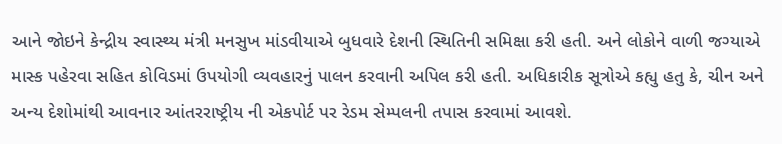આને જોઇને કેન્દ્રીય સ્વાસ્થ્ય મંત્રી મનસુખ માંડવીયાએ બુધવારે દેશની સ્થિતિની સમિક્ષા કરી હતી. અને લોકોને વાળી જગ્યાએ માસ્ક પહેરવા સહિત કોવિડમાં ઉપયોગી વ્યવહારનું પાલન કરવાની અપિલ કરી હતી. અધિકારીક સૂત્રોએ કહ્યુ હતુ કે, ચીન અને અન્ય દેશોમાંથી આવનાર આંતરરાષ્ટ્રીય ની એકપોર્ટ પર રેડમ સેમ્પલની તપાસ કરવામાં આવશે.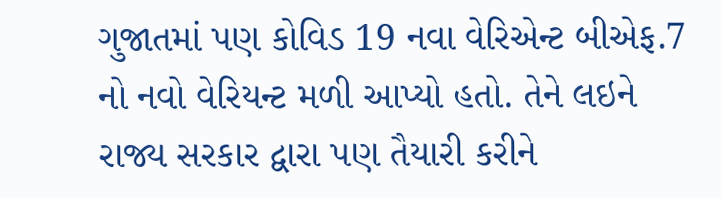ગુજાતમાં પણ કોવિડ 19 નવા વેરિએન્ટ બીએફ.7 નો નવો વેરિયન્ટ મળી આપ્યો હતો. તેને લઇને રાજ્ય સરકાર દ્વારા પણ તૈયારી કરીને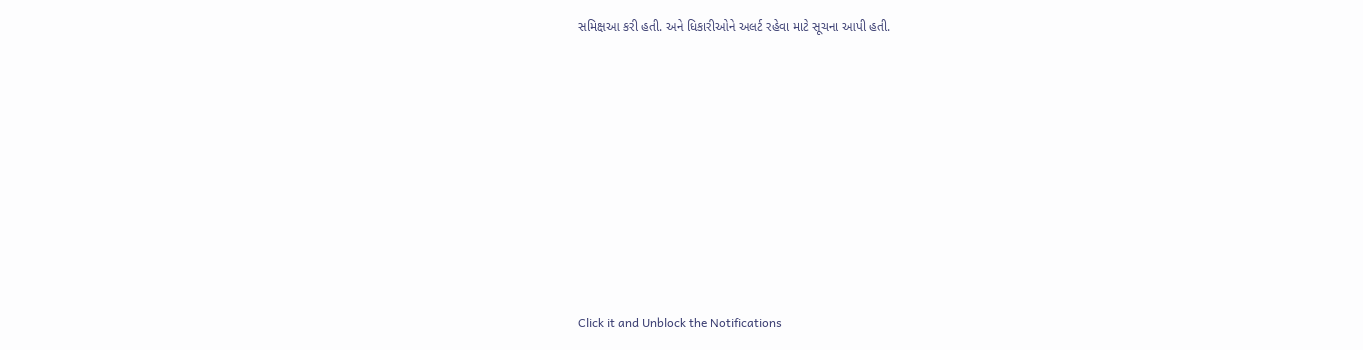સમિક્ષઆ કરી હતી. અને ધિકારીઓને અલર્ટ રહેવા માટે સૂચના આપી હતી.












Click it and Unblock the Notifications